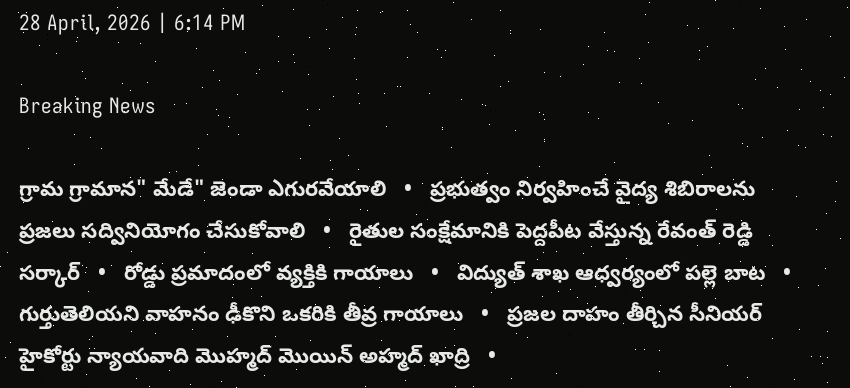28 April, 2026 | 6:14 PM

Breaking News

గ్రామ గ్రామాన" మేడే" జెండా ఎగురవేయాలి   •   ప్రభుత్వం నిర్వహించే వైద్య శిబిరాలను ప్రజలు సద్వినియోగం చేసుకోవాలి   •   రైతుల సంక్షేమానికి పెద్దపీట వేస్తున్న రేవంత్ రెడ్డి సర్కార్   •   రోడ్డు ప్రమాదంలో వ్యక్తికి గాయాలు   •   విద్యుత్ శాఖ ఆధ్వర్యంలో పల్లె బాట   •   గుర్తుతెలియని వాహనం ఢీకొని ఒకరికి తీవ్ర గాయాలు   •   ప్రజల దాహం తీర్చిన సీనియర్ హైకోర్టు న్యాయవాది మొహ్మద్ మొయిన్ అహ్మద్ ఖాద్రి   •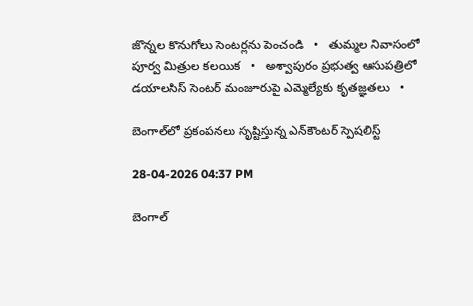జొన్నల కొనుగోలు సెంటర్లను పెంచండి   •   తుమ్మల నివాసంలో పూర్వ మిత్రుల కలయిక   •   అశ్వాపురం ప్రభుత్వ ఆసుపత్రిలో డయాలసిస్ సెంటర్ మంజూరుపై ఎమ్మెల్యేకు కృతజ్ఞతలు   •

బెంగాల్‌లో ప్రకంపనలు సృష్టిస్తున్న ఎన్‌కౌంటర్ స్పెషలిస్ట్

28-04-2026 04:37 PM

బెంగాల్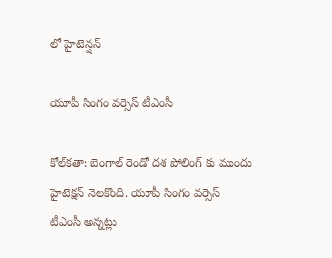లో హైటెన్షన్

యూపీ సింగం వర్సెస్ టీఎంసీ

కోల్‌కతా: బెంగాల్ రెండో దశ పోలింగ్ కు ముందు హైటెక్షన్ నెలకొంది. యూపీ సింగం వర్సెస్ టీఎంసీ అన్నట్లు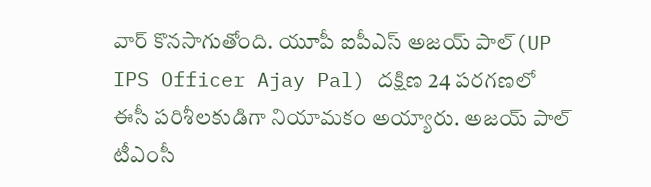వార్ కొనసాగుతోంది. యూపీ ఐపీఎస్ అజయ్ పాల్(UP IPS Officer Ajay Pal) దక్షిణ 24 పరగణలో ఈసీ పరిశీలకుడిగా నియామకం అయ్యారు. అజయ్ పాల్ టీఎంసీ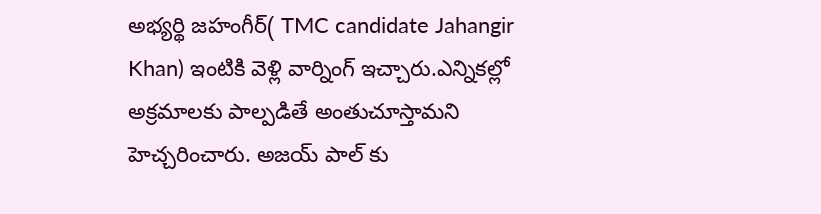అభ్యర్థి జహంగీర్( TMC candidate Jahangir Khan) ఇంటికి వెళ్లి వార్నింగ్ ఇచ్చారు.ఎన్నికల్లో అక్రమాలకు పాల్పడితే అంతుచూస్తామని హెచ్చరించారు. అజయ్ పాల్ కు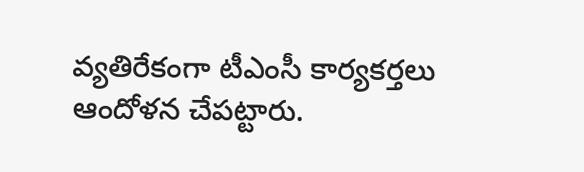వ్యతిరేకంగా టీఎంసీ కార్యకర్తలు ఆందోళన చేపట్టారు.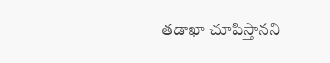తడాఖా చూపిస్తానని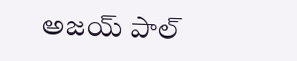అజయ్ పాల్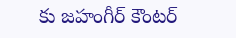కు జహంగీర్ కౌంటర్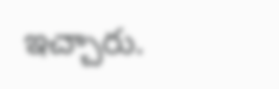ఇచ్చారు.